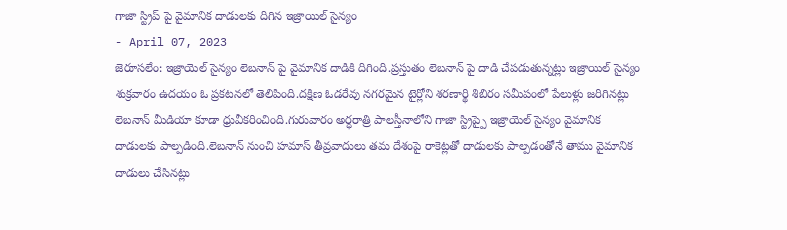గాజా స్ట్రిప్ పై వైమానిక దాడులకు దిగిన ఇజ్రాయిల్ సైన్యం
- April 07, 2023
జెరూసలేం: ఇజ్రాయెల్ సైన్యం లెబనాన్ పై వైమానిక దాడికి దిగింది.ప్రస్తుతం లెబనాన్ పై దాడి చేపడుతున్నట్లు ఇజ్రాయిల్ సైన్యం శుక్రవారం ఉదయం ఓ ప్రకటనలో తెలిపింది.దక్షిణ ఓడరేవు నగరమైన టైర్లోని శరణార్థి శిబిరం సమీపంలో పేలుళ్లు జరిగినట్లు లెబనాన్ మీడియా కూడా ధ్రువీకరించింది.గురువారం అర్ధరాత్రి పాలస్తీనాలోని గాజా స్ట్రిప్పై ఇజ్రాయెల్ సైన్యం వైమానిక దాడులకు పాల్పడింది.లెబనాన్ నుంచి హమాస్ తీవ్రవాదులు తమ దేశంపై రాకెట్లతో దాడులకు పాల్పడంతోనే తాము వైమానిక దాడులు చేసినట్లు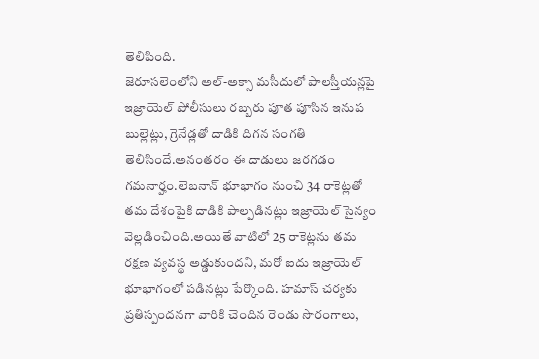తెలిపింది.
జెరూసలెంలోని అల్-అక్సా మసీదులో పాలస్తీయన్లపై ఇజ్రాయెల్ పోలీసులు రబ్బరు పూత పూసిన ఇనుప బుల్లెట్లు, గ్రెనేడ్లతో దాడికి దిగన సంగతి తెలిసిందే.అనంతరం ఈ దాడులు జరగడం గమనార్హం.లెబనాన్ భూభాగం నుంచి 34 రాకెట్లతో తమ దేశంపైకి దాడికి పాల్పడినట్లు ఇజ్రాయెల్ సైన్యం వెల్లడించింది.అయితే వాటిలో 25 రాకెట్లను తమ రక్షణ వ్యవస్థ అడ్డుకుందని, మరో ఐదు ఇజ్రాయెల్ భూభాగంలో పడినట్లు పేర్కొంది. హమాస్ చర్యకు ప్రతిస్పందనగా వారికి చెందిన రెండు సొరంగాలు,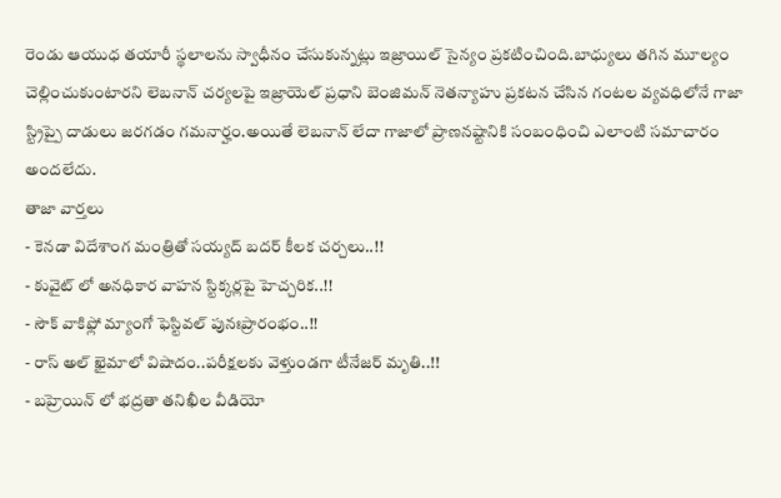రెండు ఆయుధ తయారీ స్థలాలను స్వాధీనం చేసుకున్నట్లు ఇజ్రాయిల్ సైన్యం ప్రకటించింది.బాధ్యులు తగిన మూల్యం చెల్లించుకుంటారని లెబనాన్ చర్యలపై ఇజ్రాయెల్ ప్రధాని బెంజిమన్ నెతన్యాహు ప్రకటన చేసిన గంటల వ్యవధిలోనే గాజా స్ట్రిప్పై దాడులు జరగడం గమనార్హం.అయితే లెబనాన్ లేదా గాజాలో ప్రాణనష్టానికి సంబంధించి ఎలాంటి సమాచారం అందలేదు.
తాజా వార్తలు
- కెనడా విదేశాంగ మంత్రితో సయ్యద్ బదర్ కీలక చర్చలు..!!
- కువైట్ లో అనధికార వాహన స్టిక్కర్లపై హెచ్చరిక..!!
- సౌక్ వాకిఫ్లో మ్యాంగో ఫెస్టివల్ పునఃప్రారంభం..!!
- రాస్ అల్ ఖైమాలో విషాదం..పరీక్షలకు వెళ్తుండగా టీనేజర్ మృతి..!!
- బహ్రెయిన్ లో భద్రతా తనిఖీల వీడియో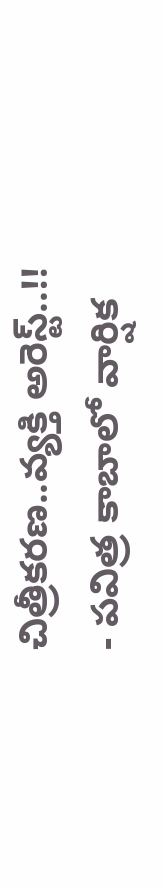చిత్రీకరణ..వ్యక్తి అరెస్ట్..!!
- పవిత్ర కాబాలో వార్షిక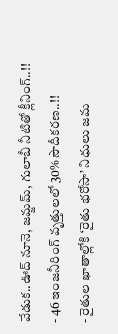వేడుక..ఊద్ నూనె, జమ్జమ్, గులాబీ నీటితో క్లీనింగ్..!!
- 46 ఇంజనీరింగ్ వృత్తులలో 30% సౌదీకరణ..!!
- రైతుల ఖాతాల్లోకి ‘రైతు భరోసా’ నిధులు జమ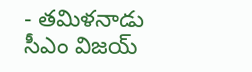- తమిళనాడు సీఎం విజయ్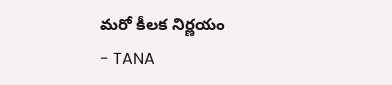మరో కీలక నిర్ణయం
- TANA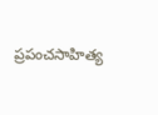ప్రపంచసాహిత్య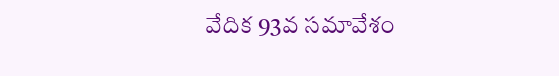వేదిక 93వ సమావేశం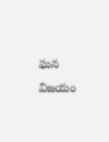ఘన విజయం